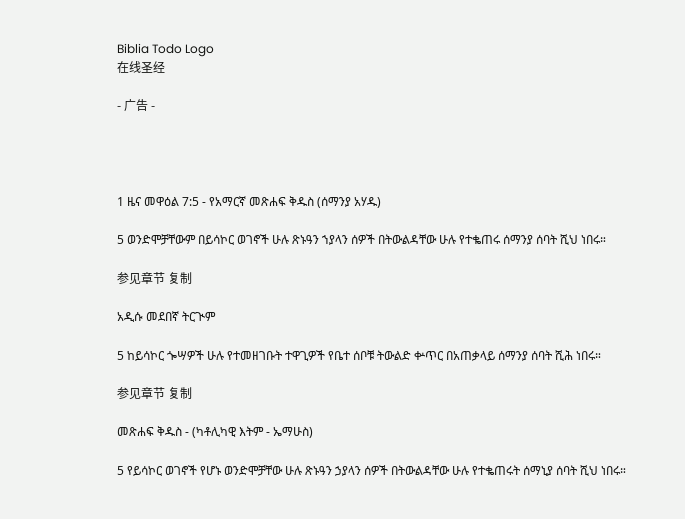Biblia Todo Logo
在线圣经

- 广告 -




1 ዜና መዋዕል 7:5 - የአማርኛ መጽሐፍ ቅዱስ (ሰማንያ አሃዱ)

5 ወንድሞቻቸውም በይሳኮር ወገኖች ሁሉ ጽኑዓን ኀያላን ሰዎች በትውልዳቸው ሁሉ የተቈጠሩ ሰማንያ ሰባት ሺህ ነበሩ።

参见章节 复制

አዲሱ መደበኛ ትርጒም

5 ከይሳኮር ጐሣዎች ሁሉ የተመዘገቡት ተዋጊዎች የቤተ ሰቦቹ ትውልድ ቍጥር በአጠቃላይ ሰማንያ ሰባት ሺሕ ነበሩ።

参见章节 复制

መጽሐፍ ቅዱስ - (ካቶሊካዊ እትም - ኤማሁስ)

5 የይሳኮር ወገኖች የሆኑ ወንድሞቻቸው ሁሉ ጽኑዓን ኃያላን ሰዎች በትውልዳቸው ሁሉ የተቈጠሩት ሰማኒያ ሰባት ሺህ ነበሩ።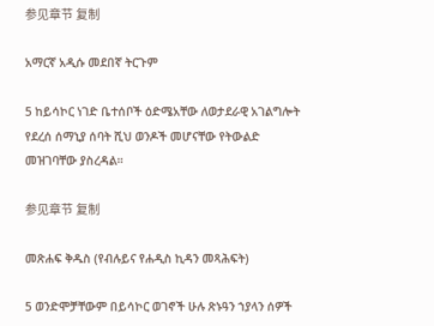参见章节 复制

አማርኛ አዲሱ መደበኛ ትርጉም

5 ከይሳኮር ነገድ ቤተሰቦች ዕድሜአቸው ለወታደራዊ አገልግሎት የደረሰ ሰማኒያ ሰባት ሺህ ወንዶች መሆናቸው የትውልድ መዝገባቸው ያስረዳል።

参见章节 复制

መጽሐፍ ቅዱስ (የብሉይና የሐዲስ ኪዳን መጻሕፍት)

5 ወንድሞቻቸውም በይሳኮር ወገኖች ሁሉ ጽኑዓን ኀያላን ሰዎች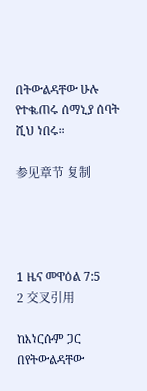በትውልዳቸው ሁሉ የተቈጠሩ ሰማኒያ ሰባት ሺህ ነበሩ።

参见章节 复制




1 ዜና መዋዕል 7:5
2 交叉引用

ከእነርሱም ጋር በየትውልዳቸው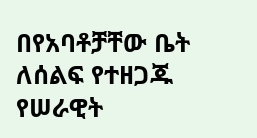በየአባቶቻቸው ቤት ለሰልፍ የተዘጋጁ የሠራዊት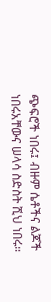ጭፍሮች ነበሩ፤ ብዙም ሴቶችና ልጆች ነበሩአቸውና ሠላሳ ስድስት ሺህ ነበሩ።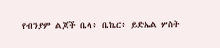የብንያም ልጆች ቤላ፥ ቤኬር፥ ይድኤል ሦስት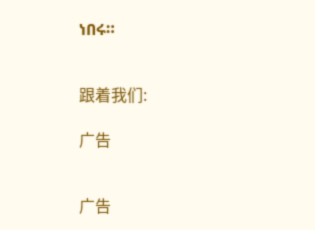ነበሩ።


跟着我们:

广告


广告